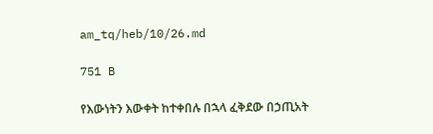am_tq/heb/10/26.md

751 B

የእውነትን እውቀት ከተቀበሉ በኋላ ፈቅደው በኃጢአት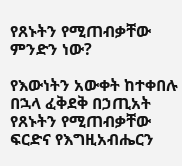የጸኑትን የሚጠብቃቸው ምንድን ነው?

የእውነትን አውቀት ከተቀበሉ በኋላ ፈቅደቅ በኃጢአት የጸኑትን የሚጠብቃቸው ፍርድና የእግዚአብሔርን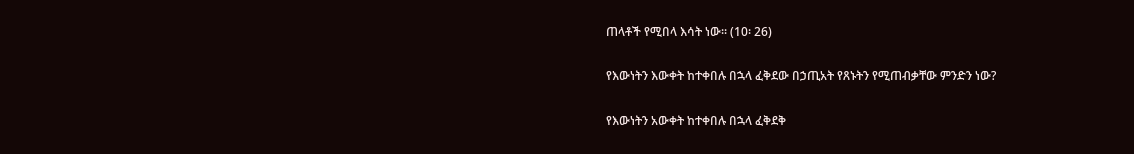ጠላቶች የሚበላ እሳት ነው፡፡ (10፡ 26)

የእውነትን እውቀት ከተቀበሉ በኋላ ፈቅደው በኃጢአት የጸኑትን የሚጠብቃቸው ምንድን ነው?

የእውነትን አውቀት ከተቀበሉ በኋላ ፈቅደቅ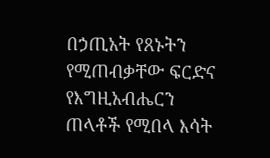በኃጢአት የጸኑትን የሚጠብቃቸው ፍርድና የእግዚአብሔርን ጠላቶች የሚበላ እሳት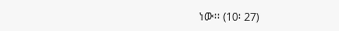ነው፡፡ (10፡ 27)